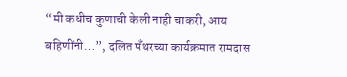“मी कधीच कुणाची केली नाही चाकरी, आय बहिणींनी…”, दलित पँथरच्या कार्यक्रमात रामदास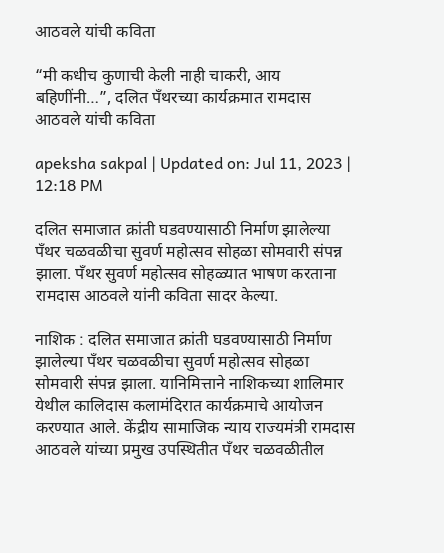आठवले यांची कविता

“मी कधीच कुणाची केली नाही चाकरी, आय बहिणींनी…”, दलित पँथरच्या कार्यक्रमात रामदास आठवले यांची कविता

apeksha sakpal | Updated on: Jul 11, 2023 | 12:18 PM

दलित समाजात क्रांती घडवण्यासाठी निर्माण झालेल्या पँथर चळवळीचा सुवर्ण महोत्सव सोहळा सोमवारी संपन्न झाला. पँथर सुवर्ण महोत्सव सोहळ्यात भाषण करताना रामदास आठवले यांनी कविता सादर केल्या.

नाशिक : दलित समाजात क्रांती घडवण्यासाठी निर्माण झालेल्या पँथर चळवळीचा सुवर्ण महोत्सव सोहळा सोमवारी संपन्न झाला. यानिमित्ताने नाशिकच्या शालिमार येथील कालिदास कलामंदिरात कार्यक्रमाचे आयोजन करण्यात आले. केंद्रीय सामाजिक न्याय राज्यमंत्री रामदास आठवले यांच्या प्रमुख उपस्थितीत पँथर चळवळीतील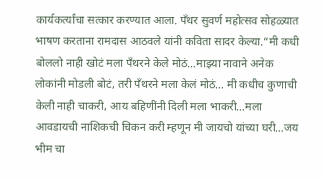कार्यकर्त्यांचा सत्कार करण्यात आला. पँथर सुवर्ण महोत्सव सोहळ्यात भाषण करताना रामदास आठवले यांनी कविता सादर केल्या.”मी कधी बोललो नाही खोटं मला पँथरने केले मोठं…माझ्या नावाने अनेक लोकांनी मोडली बोटं, तरी पँथरने मला केलं मोठं… मी कधीच कुणाची केली नाही चाकरी, आय बहिणींनी दिली मला भाकरी…मला आवडायची नाशिकची चिकन करी म्हणून मी जायचो यांच्या घरी…जय भीम चा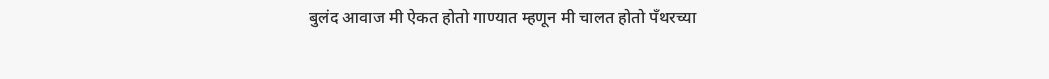बुलंद आवाज मी ऐकत होतो गाण्यात म्हणून मी चालत होतो पँथरच्या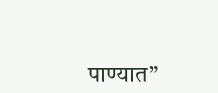पाण्यात”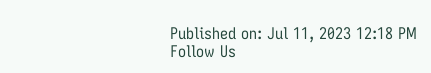Published on: Jul 11, 2023 12:18 PM
Follow Us